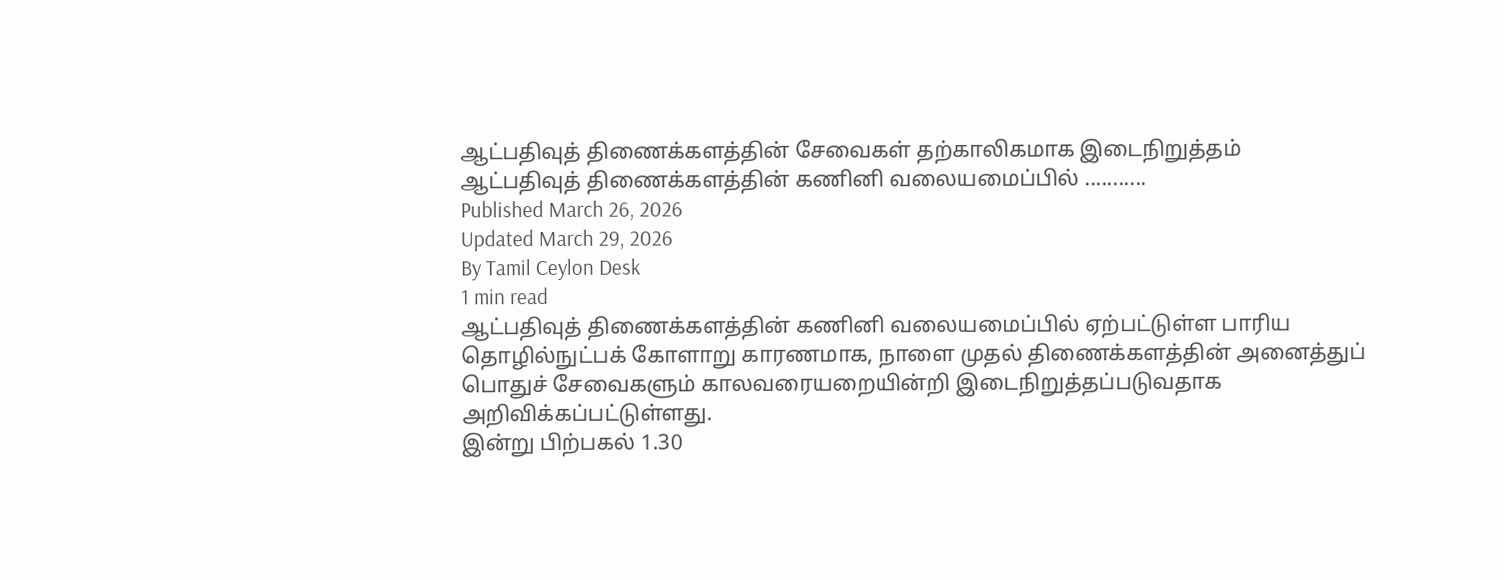ஆட்பதிவுத் திணைக்களத்தின் சேவைகள் தற்காலிகமாக இடைநிறுத்தம்
ஆட்பதிவுத் திணைக்களத்தின் கணினி வலையமைப்பில் ...........
Published March 26, 2026
Updated March 29, 2026
By Tamil Ceylon Desk
1 min read
ஆட்பதிவுத் திணைக்களத்தின் கணினி வலையமைப்பில் ஏற்பட்டுள்ள பாரிய தொழில்நுட்பக் கோளாறு காரணமாக, நாளை முதல் திணைக்களத்தின் அனைத்துப் பொதுச் சேவைகளும் காலவரையறையின்றி இடைநிறுத்தப்படுவதாக அறிவிக்கப்பட்டுள்ளது.
இன்று பிற்பகல் 1.30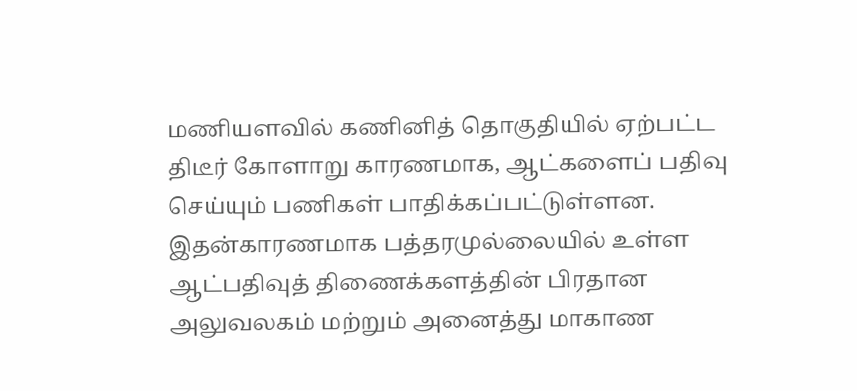மணியளவில் கணினித் தொகுதியில் ஏற்பட்ட திடீர் கோளாறு காரணமாக, ஆட்களைப் பதிவு செய்யும் பணிகள் பாதிக்கப்பட்டுள்ளன.
இதன்காரணமாக பத்தரமுல்லையில் உள்ள ஆட்பதிவுத் திணைக்களத்தின் பிரதான அலுவலகம் மற்றும் அனைத்து மாகாண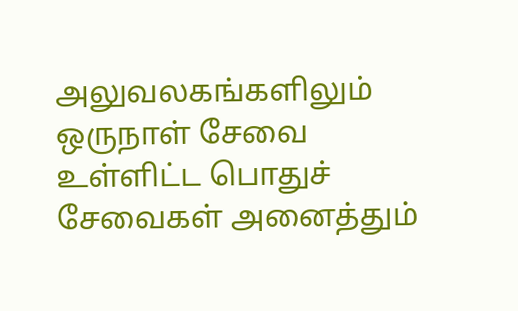அலுவலகங்களிலும் ஒருநாள் சேவை உள்ளிட்ட பொதுச் சேவைகள் அனைத்தும்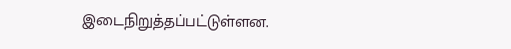இடைநிறுத்தப்பட்டுள்ளன.